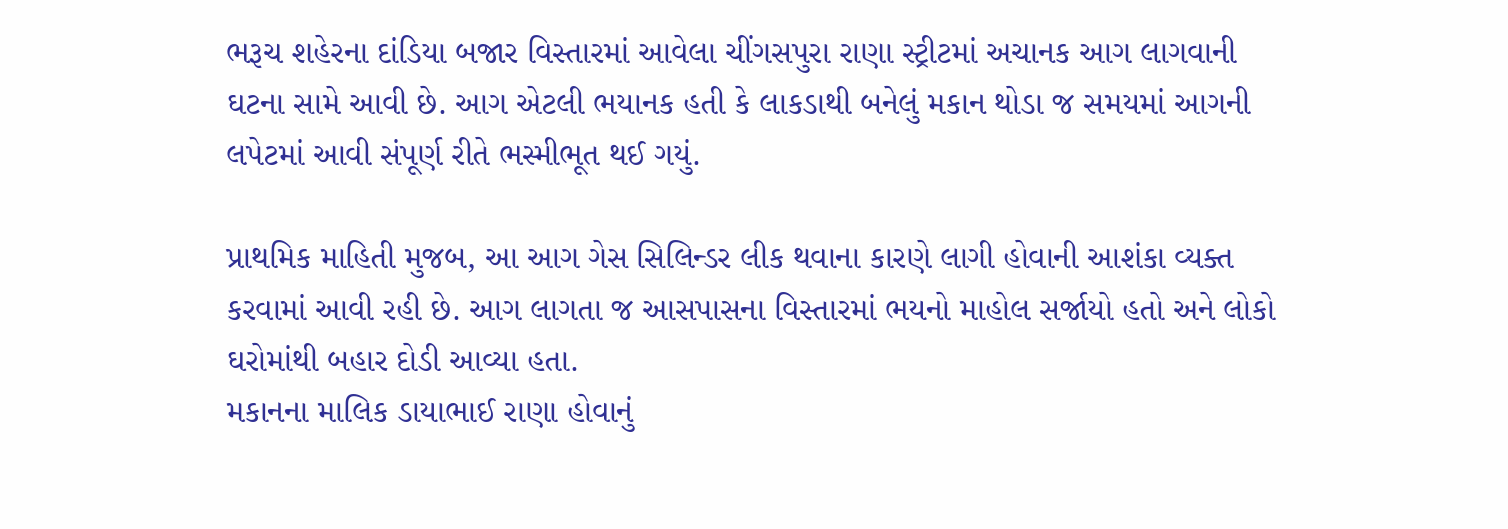ભરૂચ શહેરના દાંડિયા બજાર વિસ્તારમાં આવેલા ચીંગસપુરા રાણા સ્ટ્રીટમાં અચાનક આગ લાગવાની ઘટના સામે આવી છે. આગ એટલી ભયાનક હતી કે લાકડાથી બનેલું મકાન થોડા જ સમયમાં આગની લપેટમાં આવી સંપૂર્ણ રીતે ભસ્મીભૂત થઈ ગયું.

પ્રાથમિક માહિતી મુજબ, આ આગ ગેસ સિલિન્ડર લીક થવાના કારણે લાગી હોવાની આશંકા વ્યક્ત કરવામાં આવી રહી છે. આગ લાગતા જ આસપાસના વિસ્તારમાં ભયનો માહોલ સર્જાયો હતો અને લોકો ઘરોમાંથી બહાર દોડી આવ્યા હતા.
મકાનના માલિક ડાયાભાઈ રાણા હોવાનું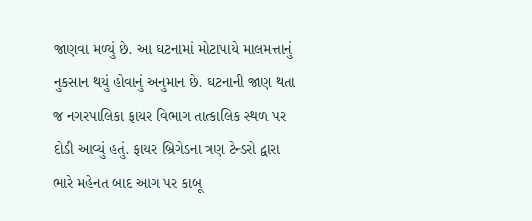જાણવા મળ્યું છે. આ ઘટનામાં મોટાપાયે માલમત્તાનું નુકસાન થયું હોવાનું અનુમાન છે. ઘટનાની જાણ થતા જ નગરપાલિકા ફાયર વિભાગ તાત્કાલિક સ્થળ પર દોડી આવ્યું હતું. ફાયર બ્રિગેડના ત્રણ ટેન્ડરો દ્વારા ભારે મહેનત બાદ આગ પર કાબૂ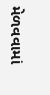મેળવવામાં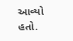આવ્યો હતો.